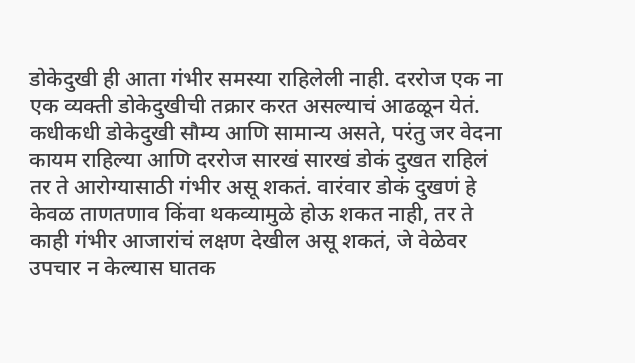डोकेदुखी ही आता गंभीर समस्या राहिलेली नाही. दररोज एक ना एक व्यक्ती डोकेदुखीची तक्रार करत असल्याचं आढळून येतं. कधीकधी डोकेदुखी सौम्य आणि सामान्य असते, परंतु जर वेदना कायम राहिल्या आणि दररोज सारखं सारखं डोकं दुखत राहिलं तर ते आरोग्यासाठी गंभीर असू शकतं. वारंवार डोकं दुखणं हे केवळ ताणतणाव किंवा थकव्यामुळे होऊ शकत नाही, तर ते काही गंभीर आजारांचं लक्षण देखील असू शकतं, जे वेळेवर उपचार न केल्यास घातक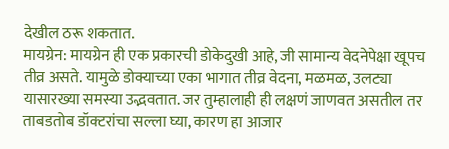देखील ठरू शकतात.
मायग्रेन: मायग्रेन ही एक प्रकारची डोकेदुखी आहे, जी सामान्य वेदनेपेक्षा खूपच तीव्र असते. यामुळे डोक्याच्या एका भागात तीव्र वेदना, मळमळ, उलट्या यासारख्या समस्या उद्भवतात. जर तुम्हालाही ही लक्षणं जाणवत असतील तर ताबडतोब डॉक्टरांचा सल्ला घ्या, कारण हा आजार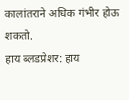कालांतराने अधिक गंभीर होऊ शकतो.
हाय ब्लडप्रेशर: हाय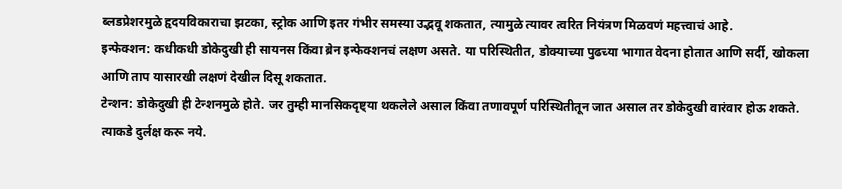ब्लडप्रेशरमुळे हृदयविकाराचा झटका, स्ट्रोक आणि इतर गंभीर समस्या उद्भवू शकतात, त्यामुळे त्यावर त्वरित नियंत्रण मिळवणं महत्त्वाचं आहे.
इन्फेक्शन: कधीकधी डोकेदुखी ही सायनस किंवा ब्रेन इन्फेक्शनचं लक्षण असते. या परिस्थितीत, डोक्याच्या पुढच्या भागात वेदना होतात आणि सर्दी, खोकला आणि ताप यासारखी लक्षणं देखील दिसू शकतात.
टेन्शन: डोकेदुखी ही टेन्शनमुळे होते. जर तुम्ही मानसिकदृष्ट्या थकलेले असाल किंवा तणावपूर्ण परिस्थितीतून जात असाल तर डोकेदुखी वारंवार होऊ शकते. त्याकडे दुर्लक्ष करू नये.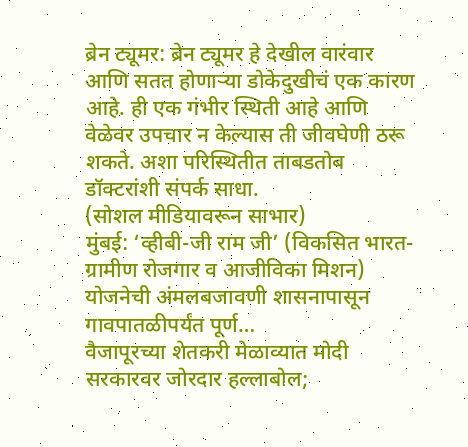ब्रेन ट्यूमर: ब्रेन ट्यूमर हे देखील वारंवार आणि सतत होणाऱ्या डोकेदुखीचं एक कारण आहे. ही एक गंभीर स्थिती आहे आणि वेळेवर उपचार न केल्यास ती जीवघेणी ठरू शकते. अशा परिस्थितीत ताबडतोब डॉक्टरांशी संपर्क साधा.
(सोशल मीडियावरून साभार)
मुंबई: ‘व्हीबी-जी राम जी’ (विकसित भारत-ग्रामीण रोजगार व आजीविका मिशन) योजनेची अंमलबजावणी शासनापासून गावपातळीपर्यंत पूर्ण…
वैजापूरच्या शेतकरी मेळाव्यात मोदी सरकारवर जोरदार हल्लाबोल;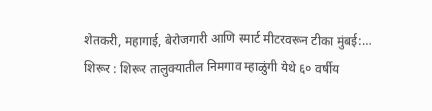शेतकरी, महागाई, बेरोजगारी आणि स्मार्ट मीटरवरून टीका मुंबई:…
शिरूर : शिरूर तालुक्यातील निमगाव म्हाळुंगी येथे ६० वर्षीय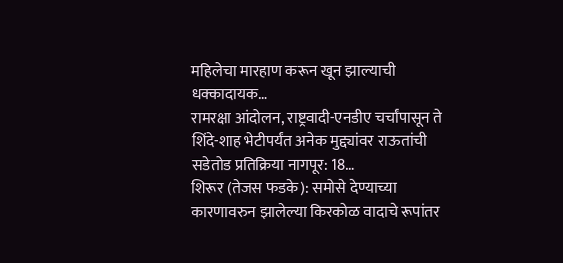महिलेचा मारहाण करून खून झाल्याची धक्कादायक…
रामरक्षा आंदोलन, राष्ट्रवादी-एनडीए चर्चांपासून ते शिंदे-शाह भेटीपर्यंत अनेक मुद्द्यांवर राऊतांची सडेतोड प्रतिक्रिया नागपूर: 18…
शिरूर (तेजस फडके): समोसे देण्याच्या कारणावरुन झालेल्या किरकोळ वादाचे रूपांतर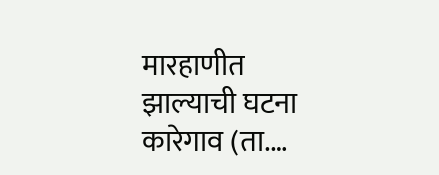मारहाणीत झाल्याची घटना कारेगाव (ता.…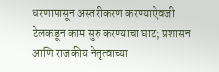धरणापासून अस्तरीकरण करण्याऐवजी टेलकडून काम सुरु करण्याचा घाट; प्रशासन आणि राजकीय नेतृत्वाच्या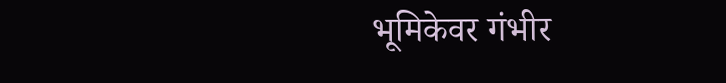भूमिकेवर गंभीर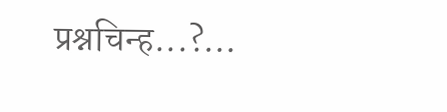प्रश्नचिन्ह...?…